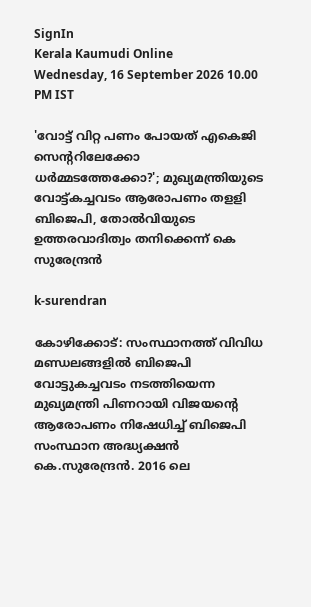SignIn
Kerala Kaumudi Online
Wednesday, 16 September 2026 10.00 PM IST

'വോട്ട് വി‌റ്റ പണം പോയത് എകെജി സെന്ററിലേക്കോ ധർമ്മടത്തേക്കോ?'; മുഖ്യമന്ത്രിയുടെ വോട്ട്കച്ചവടം ആരോപണം തള‌ളി ബിജെപി, തോൽവിയുടെ ഉത്തരവാദിത്വം തനിക്കെന്ന് കെ സുരേന്ദ്രൻ

k-surendran

കോഴിക്കോട്: സംസ്ഥാനത്ത് വിവിധ മണ്ഡലങ്ങളിൽ ബിജെപി വോട്ടുകച്ചവടം നടത്തിയെന്ന മുഖ്യമന്ത്രി പിണറായി വിജയന്റെ ആരോപണം നിഷേധിച്ച് ബിജെപി സംസ്ഥാന അദ്ധ്യക്ഷൻ കെ.സുരേന്ദ്രൻ. 2016 ലെ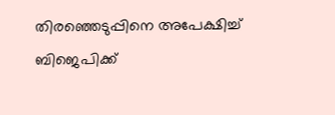തിരഞ്ഞെടുപ്പിനെ അപേക്ഷിച്ച് ബിജെപിക്ക്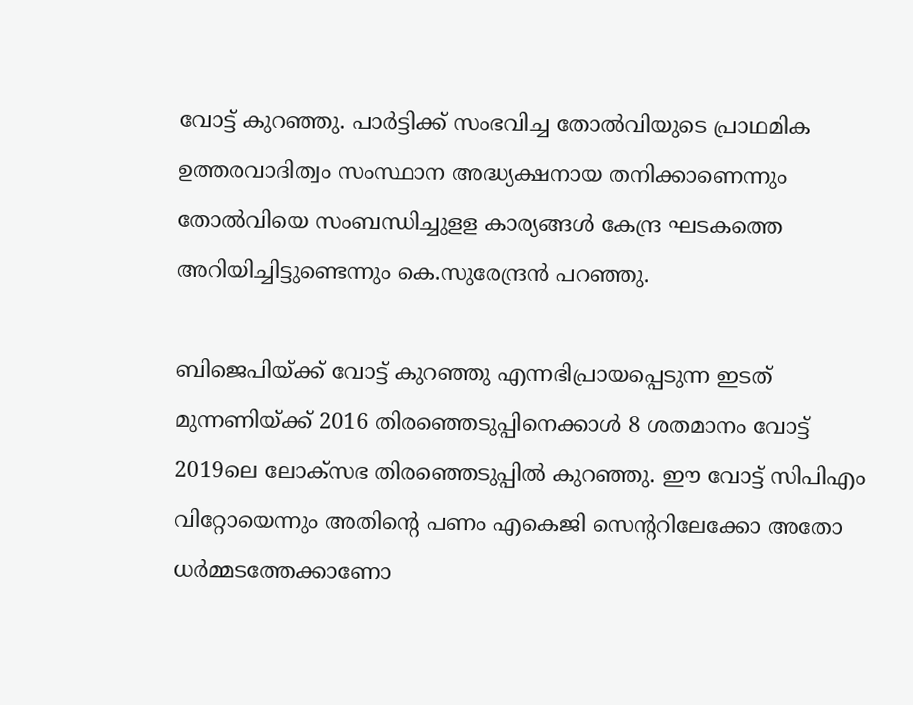വോട്ട് കുറഞ്ഞു. പാർട്ടിക്ക് സംഭവിച്ച തോൽവിയുടെ പ്രാഥമിക ഉത്തരവാദിത്വം സംസ്ഥാന അദ്ധ്യക്ഷനായ തനിക്കാണെന്നും തോൽവിയെ സംബന്ധിച്ചുള‌ള കാര്യങ്ങൾ കേന്ദ്ര ഘടകത്തെ അറിയിച്ചിട്ടുണ്ടെന്നും കെ.സുരേന്ദ്രൻ പറഞ്ഞു.

ബിജെപിയ്‌ക്ക് വോട്ട് കുറഞ്ഞു എന്നഭിപ്രായപ്പെടുന്ന ഇടത് മുന്നണിയ്‌ക്ക് 2016 തിരഞ്ഞെടുപ്പിനെക്കാൾ 8 ശതമാനം വോട്ട് 2019ലെ ലോക്‌സഭ തിരഞ്ഞെടുപ്പിൽ കുറഞ്ഞു. ഈ വോട്ട് സിപിഎം വി‌റ്റോയെന്നും അതിന്റെ പണം എ‌കെ‌ജി സെന്ററിലേക്കോ അതോ ധർമ്മടത്തേക്കാണോ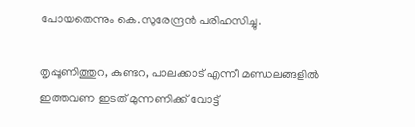പോയതെന്നും കെ.സുരേന്ദ്രൻ പരിഹസിച്ചു.

തൃപ്പൂണിത്തുറ, കുണ്ടറ, പാലക്കാട് എന്നീ മണ്ഡലങ്ങളിൽ ഇത്തവണ ഇടത് മുന്നണിക്ക് വോട്ട്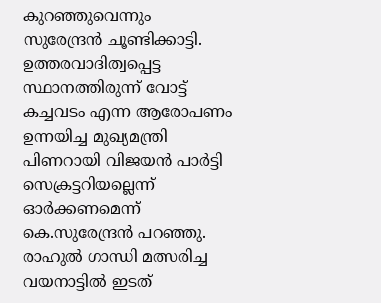കുറഞ്ഞുവെന്നും സുരേന്ദ്രൻ ചൂണ്ടിക്കാട്ടി. ഉത്തരവാദിത്വപ്പെട്ട സ്ഥാനത്തിരുന്ന് വോട്ട് കച്ചവടം എന്ന ആരോപണം ഉന്നയിച്ച മുഖ്യമന്ത്രി പിണറായി വിജയൻ പാർട്ടി സെക്രട്ടറിയല്ലെന്ന് ഓർക്കണമെന്ന് കെ.സുരേന്ദ്രൻ പറഞ്ഞു. രാഹുൽ ഗാന്ധി മത്സരിച്ച വയനാട്ടിൽ ഇടത്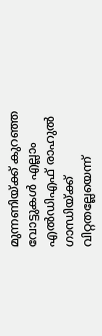മുന്നണിയ്‌ക്ക് കുറഞ്ഞ വോട്ടുകൾ എല്ലാം എൽഡിഎഫ് രാഹുൽ ഗാന്ധിയ്‌ക്ക് വി‌റ്റതല്ലേയെന്ന്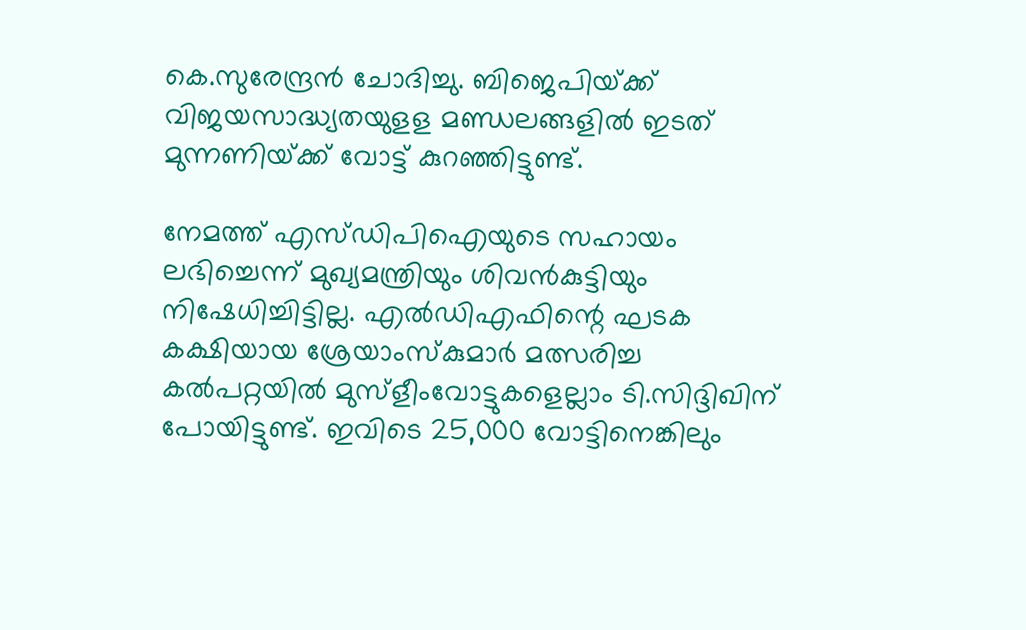കെ.സുരേന്ദ്രൻ ചോദിച്ചു. ബിജെപിയ്‌ക്ക് വിജയസാദ്ധ്യതയുള‌ള മണ്ഡലങ്ങളിൽ ഇടത് മുന്നണിയ്‌ക്ക് വോട്ട് കുറഞ്ഞിട്ടുണ്ട്.

നേമത്ത് എസ്‌ഡിപിഐയുടെ സഹായം ലഭിച്ചെന്ന് മുഖ്യമന്ത്രിയും ശിവൻകുട്ടിയും നിഷേധിച്ചിട്ടില്ല. എൽഡിഎഫിന്റെ ഘടക കക്ഷിയായ ശ്രേയാംസ്‌കുമാർ മത്സരിച്ച കൽപ‌റ്റയിൽ മുസ്ളീംവോട്ടുകളെല്ലാം ടി.സിദ്ദിഖിന് പോയിട്ടുണ്ട്. ഇവിടെ 25,000 വോട്ടിനെങ്കിലും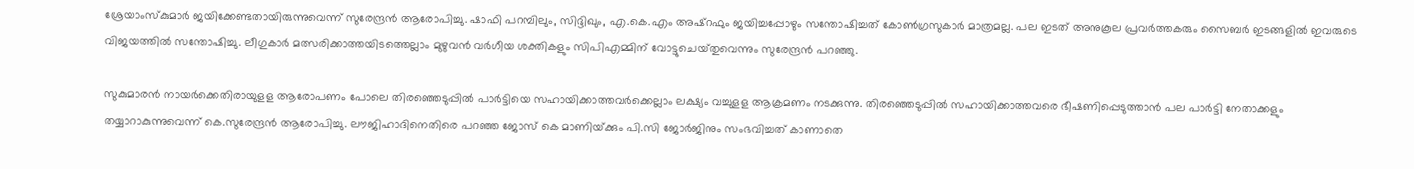ശ്രേയാംസ്‌കുമാർ ജയിക്കേണ്ടതായിരുന്നുവെന്ന് സുരേന്ദ്രൻ ആരോപിച്ചു. ഷാഫി പറമ്പിലും, സിദ്ദിഖും, എ.കെ.എം അഷ്‌റഫും ജയിച്ചപ്പോഴും സന്തോഷിച്ചത് കോൺഗ്രസുകാർ മാത്രമല്ല. പല ഇടത് അനുകൂല പ്രവർത്തകരും സൈബർ ഇടങ്ങളിൽ ഇവരുടെ വിജയത്തിൽ സന്തോഷിച്ചു. ലീഗുകാർ മത്സരിക്കാത്തയിടത്തെല്ലാം മുഴുവൻ വർഗീയ ശക്തികളും സിപിഎമ്മിന് വോട്ടുചെയ്‌തുവെന്നും സുരേന്ദ്രൻ പറഞ്ഞു.

സുകുമാരൻ നായർക്കെതിരായുള‌ള ആരോപണം പോലെ തിരഞ്ഞെടുപ്പിൽ പാർട്ടിയെ സഹായിക്കാത്തവർക്കെല്ലാം ലക്ഷ്യം വച്ചുള‌ള ആക്രമണം നടക്കുന്നു. തിരഞ്ഞെടുപ്പിൽ സഹായിക്കാത്തവരെ ഭീഷണിപ്പെടുത്താൻ പല പാർട്ടി നേതാക്കളും തയ്യാറാകുന്നുവെന്ന് കെ.സുരേന്ദ്രൻ ആരോപിച്ചു. ലൗജിഹാദിനെതിരെ പറഞ്ഞ ജോസ് കെ മാണിയ്‌ക്കും പി.സി ജോർജിനും സംഭവിച്ചത് കാണാതെ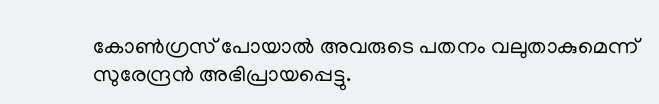കോൺഗ്രസ് പോയാൽ അവരുടെ പതനം വലുതാകുമെന്ന് സുരേന്ദ്രൻ അഭിപ്രായപ്പെട്ടു.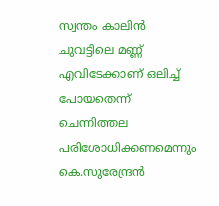സ്വന്തം കാലിൻ ചുവട്ടിലെ മണ്ണ് എവിടേക്കാണ് ഒലിച്ച് പോയതെന്ന് ചെന്നിത്തല പരിശോധിക്കണമെന്നും കെ.സുരേന്ദ്രൻ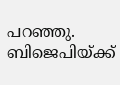പറഞ്ഞു. ബിജെപിയ്‌ക്ക്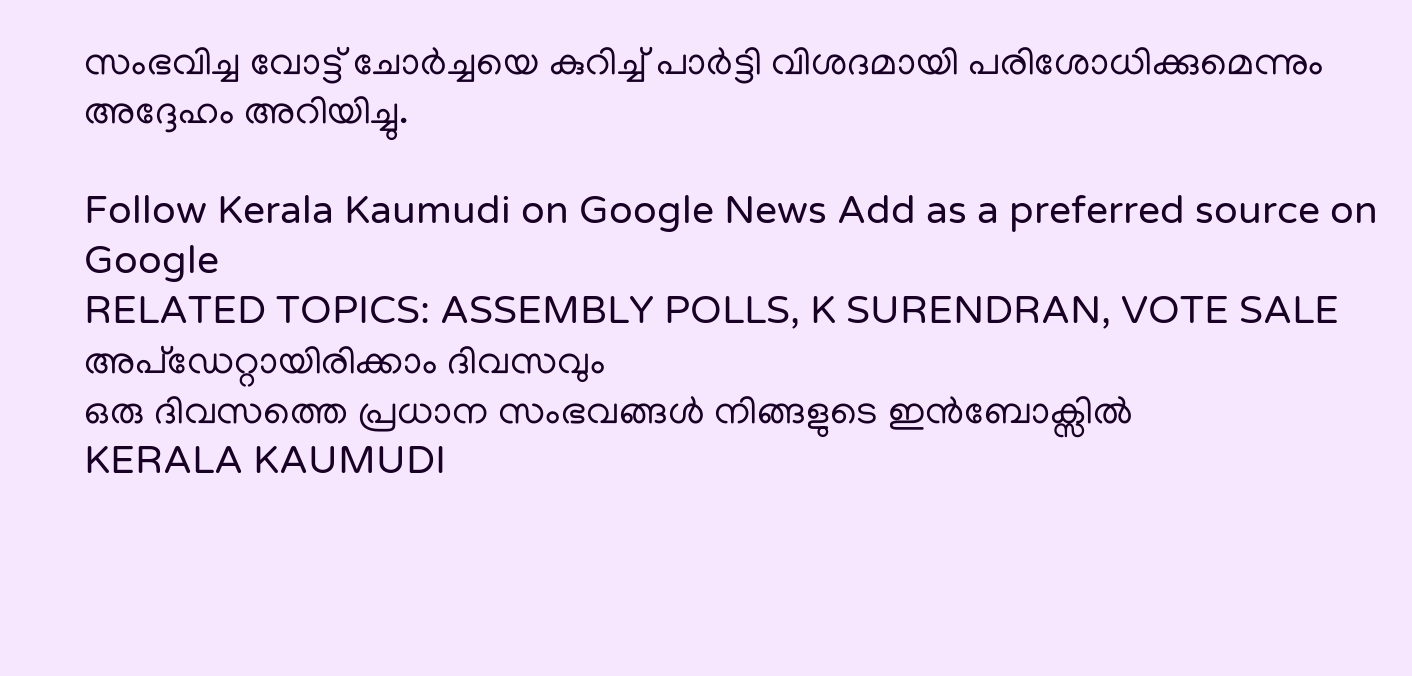സംഭവിച്ച വോട്ട് ചോർച്ചയെ കുറിച്ച് പാർട്ടി വിശദമായി പരിശോധിക്കുമെന്നും അദ്ദേഹം അറിയിച്ചു.

Follow Kerala Kaumudi on Google News Add as a preferred source on Google
RELATED TOPICS: ASSEMBLY POLLS, K SURENDRAN, VOTE SALE
അപ്ഡേറ്റായിരിക്കാം ദിവസവും
ഒരു ദിവസത്തെ പ്രധാന സംഭവങ്ങൾ നിങ്ങളുടെ ഇൻബോക്സിൽ
KERALA KAUMUDI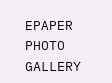EPAPER
PHOTO GALLERY